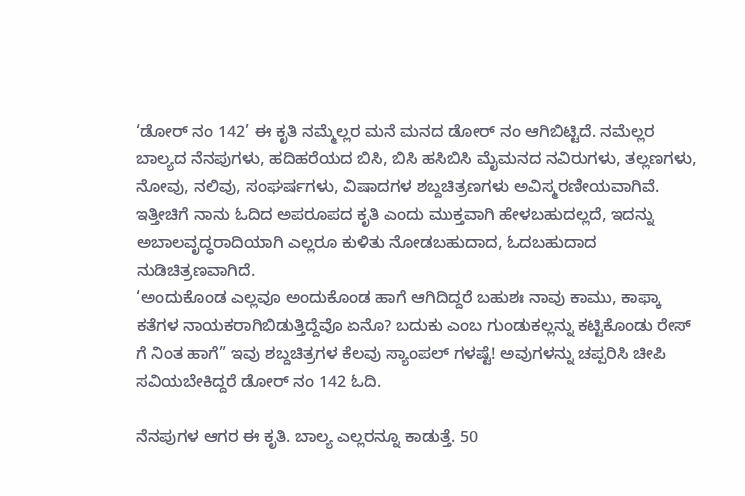‘ಡೋರ್ ನಂ 142’ ಈ ಕೃತಿ ನಮ್ಮೆಲ್ಲರ ಮನೆ ಮನದ ಡೋರ್ ನಂ ಆಗಿಬಿಟ್ಟಿದೆ. ನಮೆಲ್ಲರ ಬಾಲ್ಯದ ನೆನಪುಗಳು, ಹದಿಹರೆಯದ ಬಿಸಿ, ಬಿಸಿ ಹಸಿಬಿಸಿ ಮೈಮನದ ನವಿರುಗಳು, ತಲ್ಲಣಗಳು, ನೋವು, ನಲಿವು, ಸಂಘರ್ಷಗಳು, ವಿಷಾದಗಳ ಶಬ್ದಚಿತ್ರಣಗಳು ಅವಿಸ್ಮರಣೀಯವಾಗಿವೆ. ಇತ್ತೀಚಿಗೆ ನಾನು ಓದಿದ ಅಪರೂಪದ ಕೃತಿ ಎಂದು ಮುಕ್ತವಾಗಿ ಹೇಳಬಹುದಲ್ಲದೆ, ಇದನ್ನು ಅಬಾಲವೃದ್ಧರಾದಿಯಾಗಿ ಎಲ್ಲರೂ ಕುಳಿತು ನೋಡಬಹುದಾದ, ಓದಬಹುದಾದ ನುಡಿಚಿತ್ರಣವಾಗಿದೆ.
‘ಅಂದುಕೊಂಡ ಎಲ್ಲವೂ ಅಂದುಕೊಂಡ ಹಾಗೆ ಆಗಿದಿದ್ದರೆ ಬಹುಶಃ ನಾವು ಕಾಮು, ಕಾಫ್ಕಾ ಕತೆಗಳ ನಾಯಕರಾಗಿಬಿಡುತ್ತಿದ್ದೆವೊ ಏನೊ? ಬದುಕು ಎಂಬ ಗುಂಡುಕಲ್ಲನ್ನು ಕಟ್ಟಿಕೊಂಡು ರೇಸ್ ಗೆ ನಿಂತ ಹಾಗೆ” ಇವು ಶಬ್ದಚಿತ್ರಗಳ ಕೆಲವು ಸ್ಯಾಂಪಲ್ ಗಳಷ್ಟೆ! ಅವುಗಳನ್ನು ಚಪ್ಪರಿಸಿ ಚೀಪಿ ಸವಿಯಬೇಕಿದ್ದರೆ ಡೋರ್ ನಂ 142 ಓದಿ.

ನೆನಪುಗಳ ಆಗರ ಈ ಕೃತಿ. ಬಾಲ್ಯ ಎಲ್ಲರನ್ನೂ ಕಾಡುತ್ತೆ. 50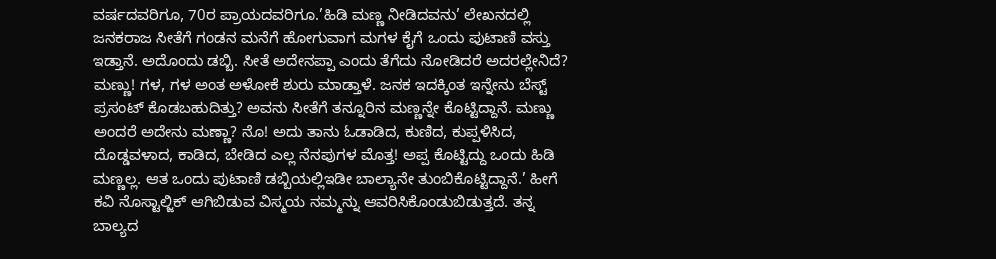ವರ್ಷದವರಿಗೂ, 70ರ ಪ್ರಾಯದವರಿಗೂ.’ಹಿಡಿ ಮಣ್ಣ ನೀಡಿದವನು’ ಲೇಖನದಲ್ಲಿ ಜನಕರಾಜ ಸೀತೆಗೆ ಗಂಡನ ಮನೆಗೆ ಹೋಗುವಾಗ ಮಗಳ ಕೈಗೆ ಒಂದು ಪುಟಾಣಿ ವಸ್ತು ಇಡ್ತಾನೆ. ಅದೊಂದು ಡಬ್ಬಿ. ಸೀತೆ ಅದೇನಪ್ಪಾ ಎಂದು ತೆಗೆದು ನೋಡಿದರೆ ಅದರಲ್ಲೇನಿದೆ? ಮಣ್ಣು! ಗಳ, ಗಳ ಅಂತ ಅಳೋಕೆ ಶುರು ಮಾಡ್ತಾಳೆ. ಜನಕ ಇದಕ್ಕಿಂತ ಇನ್ನೇನು ಬೆಸ್ಟ್ ಪ್ರಸಂಟ್ ಕೊಡಬಹುದಿತ್ತು? ಅವನು ಸೀತೆಗೆ ತನ್ನೂರಿನ ಮಣ್ಣನ್ನೇ ಕೊಟ್ಟಿದ್ದಾನೆ. ಮಣ್ಣು ಅಂದರೆ ಅದೇನು ಮಣ್ಣಾ? ನೊ! ಅದು ತಾನು ಓಡಾಡಿದ, ಕುಣಿದ, ಕುಪ್ಪಳಿಸಿದ, ದೊಡ್ಡವಳಾದ, ಕಾಡಿದ, ಬೇಡಿದ ಎಲ್ಲ ನೆನಪುಗಳ ಮೊತ್ತ! ಅಪ್ಪ ಕೊಟ್ಟಿದ್ದು ಒಂದು ಹಿಡಿ ಮಣ್ಣಲ್ಲ. ಆತ ಒಂದು ಪುಟಾಣಿ ಡಬ್ಬಿಯಲ್ಲಿಇಡೀ ಬಾಲ್ಯಾನೇ ತುಂಬಿಕೊಟ್ಟಿದ್ದಾನೆ.’ ಹೀಗೆ ಕವಿ ನೊಸ್ಟಾಲ್ಜಿಕ್ ಆಗಿಬಿಡುವ ವಿಸ್ಮಯ ನಮ್ಮನ್ನು ಆವರಿಸಿಕೊಂಡುಬಿಡುತ್ತದೆ. ತನ್ನ ಬಾಲ್ಯದ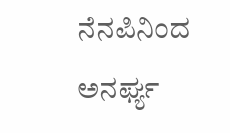ನೆನಪಿನಿಂದ ಅನರ್ಘ್ಯ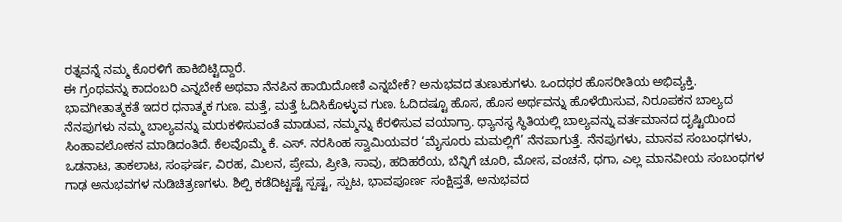ರತ್ನವನ್ನೆ ನಮ್ಮ ಕೊರಳಿಗೆ ಹಾಕಿಬಿಟ್ಟಿದ್ದಾರೆ.
ಈ ಗ್ರಂಥವನ್ನು ಕಾದಂಬರಿ ಎನ್ನಬೇಕೆ ಅಥವಾ ನೆನಪಿನ ಹಾಯಿದೋಣಿ ಎನ್ನಬೇಕೆ? ಅನುಭವದ ತುಣುಕುಗಳು. ಒಂದಥರ ಹೊಸರೀತಿಯ ಅಭಿವ್ಯಕ್ತಿ. ಭಾವಗೀತಾತ್ಮಕತೆ ಇದರ ಧನಾತ್ಮಕ ಗುಣ. ಮತ್ತೆ, ಮತ್ತೆ ಓದಿಸಿಕೊಳ್ಳುವ ಗುಣ. ಓದಿದಷ್ಟೂ ಹೊಸ, ಹೊಸ ಅರ್ಥವನ್ನು ಹೊಳೆಯಿಸುವ, ನಿರೂಪಕನ ಬಾಲ್ಯದ ನೆನಪುಗಳು ನಮ್ಮ ಬಾಲ್ಯವನ್ನು ಮರುಕಳಿಸುವಂತೆ ಮಾಡುವ, ನಮ್ಮನ್ನು ಕೆರಳಿಸುವ ವಯಾಗ್ರಾ. ಧ್ಯಾನಸ್ಥ ಸ್ಥಿತಿಯಲ್ಲಿ ಬಾಲ್ಯವನ್ನು ವರ್ತಮಾನದ ದೃಷ್ಟಿಯಿಂದ ಸಿಂಹಾವಲೋಕನ ಮಾಡಿದಂತಿದೆ. ಕೆಲವೊಮ್ಮೆ ಕೆ. ಎಸ್. ನರಸಿಂಹ ಸ್ವಾಮಿಯವರ ‘ಮೈಸೂರು ಮಮಲ್ಲಿಗೆ’ ನೆನಪಾಗುತ್ತೆ. ನೆನಪುಗಳು, ಮಾನವ ಸಂಬಂಧಗಳು, ಒಡನಾಟ, ತಾಕಲಾಟ, ಸಂಘರ್ಷ, ವಿರಹ, ಮಿಲನ, ಪ್ರೇಮ, ಪ್ರೀತಿ, ಸಾವು, ಹದಿಹರೆಯ, ಬೆನ್ನಿಗೆ ಚೂರಿ, ಮೋಸ, ವಂಚನೆ, ಧಗಾ, ಎಲ್ಲ ಮಾನವೀಯ ಸಂಬಂಧಗಳ ಗಾಢ ಅನುಭವಗಳ ನುಡಿಚಿತ್ರಣಗಳು. ಶಿಲ್ಪಿ ಕಡೆದಿಟ್ಟಷ್ಟೆ ಸ್ಪಷ್ಟ, ಸ್ಪುಟ, ಭಾವಪೂರ್ಣ ಸಂಕ್ಷಿಪ್ತತೆ, ಅನುಭವದ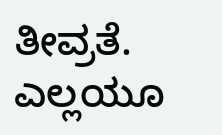ತೀವ್ರತೆ. ಎಲ್ಲಯೂ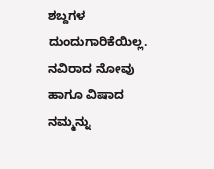ಶಬ್ದಗಳ ದುಂದುಗಾರಿಕೆಯಿಲ್ಲ. ನವಿರಾದ ನೋವು ಹಾಗೂ ವಿಷಾದ ನಮ್ಮನ್ನು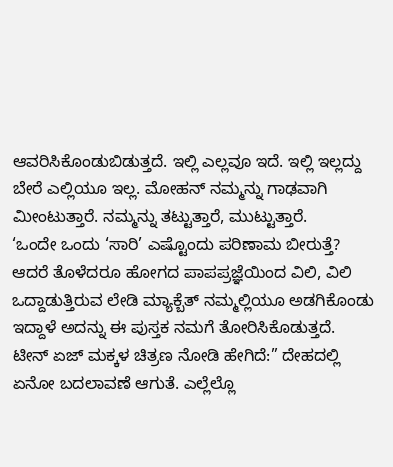ಆವರಿಸಿಕೊಂಡುಬಿಡುತ್ತದೆ. ಇಲ್ಲಿ ಎಲ್ಲವೂ ಇದೆ. ಇಲ್ಲಿ ಇಲ್ಲದ್ದು ಬೇರೆ ಎಲ್ಲಿಯೂ ಇಲ್ಲ. ಮೋಹನ್ ನಮ್ಮನ್ನು ಗಾಢವಾಗಿ ಮೀಂಟುತ್ತಾರೆ. ನಮ್ಮನ್ನು ತಟ್ಟುತ್ತಾರೆ, ಮುಟ್ಟುತ್ತಾರೆ.
‘ಒಂದೇ ಒಂದು ‘ಸಾರಿ’ ಎಷ್ಟೊಂದು ಪರಿಣಾಮ ಬೀರುತ್ತೆ? ಆದರೆ ತೊಳೆದರೂ ಹೋಗದ ಪಾಪಪ್ರಜ್ಞೆಯಿಂದ ವಿಲಿ, ವಿಲಿ ಒದ್ದಾಡುತ್ತಿರುವ ಲೇಡಿ ಮ್ಯಾಕ್ಬೆತ್ ನಮ್ಮಲ್ಲಿಯೂ ಅಡಗಿಕೊಂಡು ಇದ್ದಾಳೆ ಅದನ್ನು ಈ ಪುಸ್ತಕ ನಮಗೆ ತೋರಿಸಿಕೊಡುತ್ತದೆ.
ಟೀನ್ ಏಜ್ ಮಕ್ಕಳ ಚಿತ್ರಣ ನೋಡಿ ಹೇಗಿದೆ:” ದೇಹದಲ್ಲಿ ಏನೋ ಬದಲಾವಣೆ ಆಗುತೆ. ಎಲ್ಲೆಲ್ಲೊ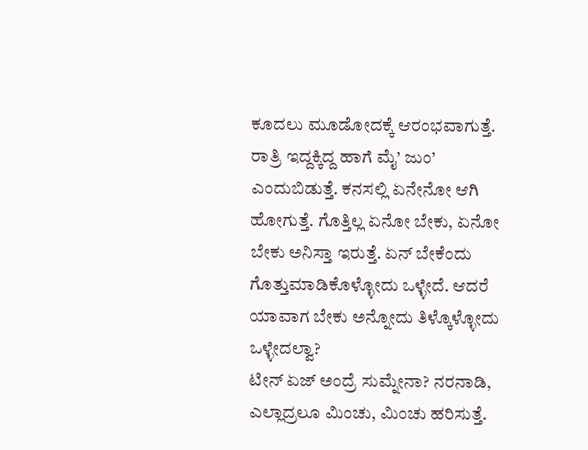ಕೂದಲು ಮೂಡೋದಕ್ಕೆ ಆರಂಭವಾಗುತ್ತೆ. ರಾತ್ರಿ ಇದ್ದಕ್ಕಿದ್ದ ಹಾಗೆ ಮೈ’ ಜುಂ’ ಎಂದುಬಿಡುತ್ತೆ. ಕನಸಲ್ಲಿ ಏನೇನೋ ಆಗಿ ಹೋಗುತ್ತೆ. ಗೊತ್ತಿಲ್ಲ ಏನೋ ಬೇಕು, ಏನೋ ಬೇಕು ಅನಿಸ್ತಾ ಇರುತ್ತೆ. ಏನ್ ಬೇಕೆಂದು ಗೊತ್ತುಮಾಡಿಕೊಳ್ಳೋದು ಒಳ್ಳೇದೆ. ಆದರೆ ಯಾವಾಗ ಬೇಕು ಅನ್ನೋದು ತಿಳ್ಕೊಳ್ಳೋದು ಒಳ್ಳೇದಲ್ವಾ?
ಟೀನ್ ಏಜ್ ಅಂದ್ರೆ ಸುಮ್ನೇನಾ? ನರನಾಡಿ, ಎಲ್ಲಾದ್ರಲೂ ಮಿಂಚು, ಮಿಂಚು ಹರಿಸುತ್ತೆ.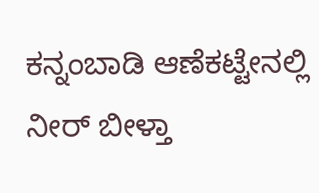ಕನ್ನಂಬಾಡಿ ಆಣೆಕಟ್ಟೇನಲ್ಲಿ ನೀರ್ ಬೀಳ್ತಾ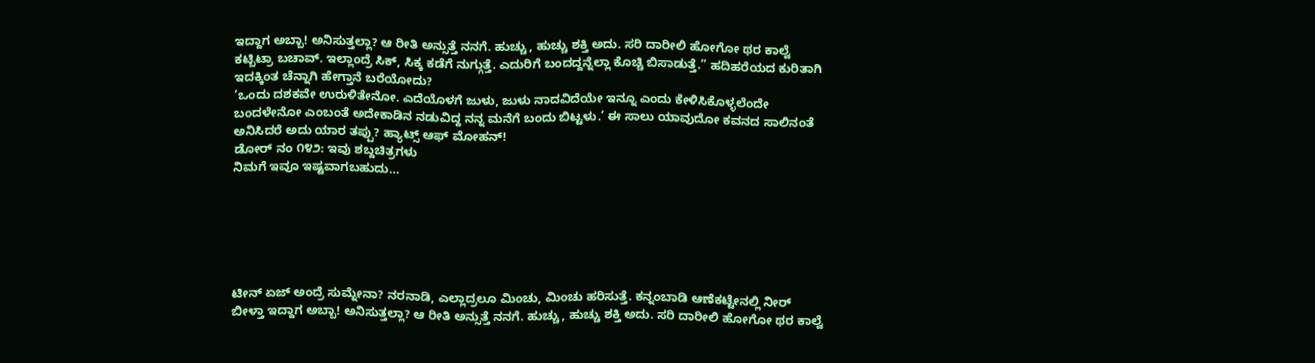ಇದ್ದಾಗ ಅಬ್ಬಾ! ಅನಿಸುತ್ತಲ್ಲಾ? ಆ ರೀತಿ ಅನ್ಸುತ್ತೆ ನನಗೆ. ಹುಚ್ಚು, ಹುಚ್ಚು ಶಕ್ತಿ ಅದು. ಸರಿ ದಾರೀಲಿ ಹೋಗೋ ಥರ ಕಾಲ್ವೆ ಕಟ್ಬಿಟ್ರಾ ಬಚಾವ್. ಇಲ್ಲಾಂದ್ರೆ ಸಿಕ್, ಸಿಕ್ಕ ಕಡೆಗೆ ನುಗ್ಗುತ್ತೆ. ಎದುರಿಗೆ ಬಂದದ್ದನ್ನೆಲ್ಲಾ ಕೊಚ್ಚಿ ಬಿಸಾಡುತ್ತೆ.” ಹದಿಹರೆಯದ ಕುರಿತಾಗಿ ಇದಕ್ಕಿಂತ ಚೆನ್ನಾಗಿ ಹೇಗ್ತಾನೆ ಬರೆಯೋದು?
‘ಒಂದು ದಶಕವೇ ಉರುಳಿತೇನೋ. ಎದೆಯೊಳಗೆ ಜುಳು, ಜುಳು ನಾದವಿದೆಯೇ ಇನ್ನೂ ಎಂದು ಕೇಳಿಸಿಕೊಳ್ಳಲೆಂದೇ ಬಂದಳೇನೋ ಎಂಬಂತೆ ಅದೇಕಾಡಿನ ನಡುವಿದ್ದ ನನ್ನ ಮನೆಗೆ ಬಂದು ಬಿಟ್ಟಳು.’ ಈ ಸಾಲು ಯಾವುದೋ ಕವನದ ಸಾಲಿನಂತೆ ಅನಿಸಿದರೆ ಅದು ಯಾರ ತಪ್ಪು? ಹ್ಯಾಟ್ಸ್ ಆಫ್ ಮೋಹನ್!
ಡೋರ್ ನಂ ೧೪೨: ಇವು ಶಬ್ದಚಿತ್ರಗಳು
ನಿಮಗೆ ಇವೂ ಇಷ್ಟವಾಗಬಹುದು…






ಟೀನ್ ಏಜ್ ಅಂದ್ರೆ ಸುಮ್ನೇನಾ? ನರನಾಡಿ, ಎಲ್ಲಾದ್ರಲೂ ಮಿಂಚು, ಮಿಂಚು ಹರಿಸುತ್ತೆ. ಕನ್ನಂಬಾಡಿ ಆಣೆಕಟ್ಟೇನಲ್ಲಿ ನೀರ್ ಬೀಳ್ತಾ ಇದ್ದಾಗ ಅಬ್ಬಾ! ಅನಿಸುತ್ತಲ್ಲಾ? ಆ ರೀತಿ ಅನ್ಸುತ್ತೆ ನನಗೆ. ಹುಚ್ಚು, ಹುಚ್ಚು ಶಕ್ತಿ ಅದು. ಸರಿ ದಾರೀಲಿ ಹೋಗೋ ಥರ ಕಾಲ್ವೆ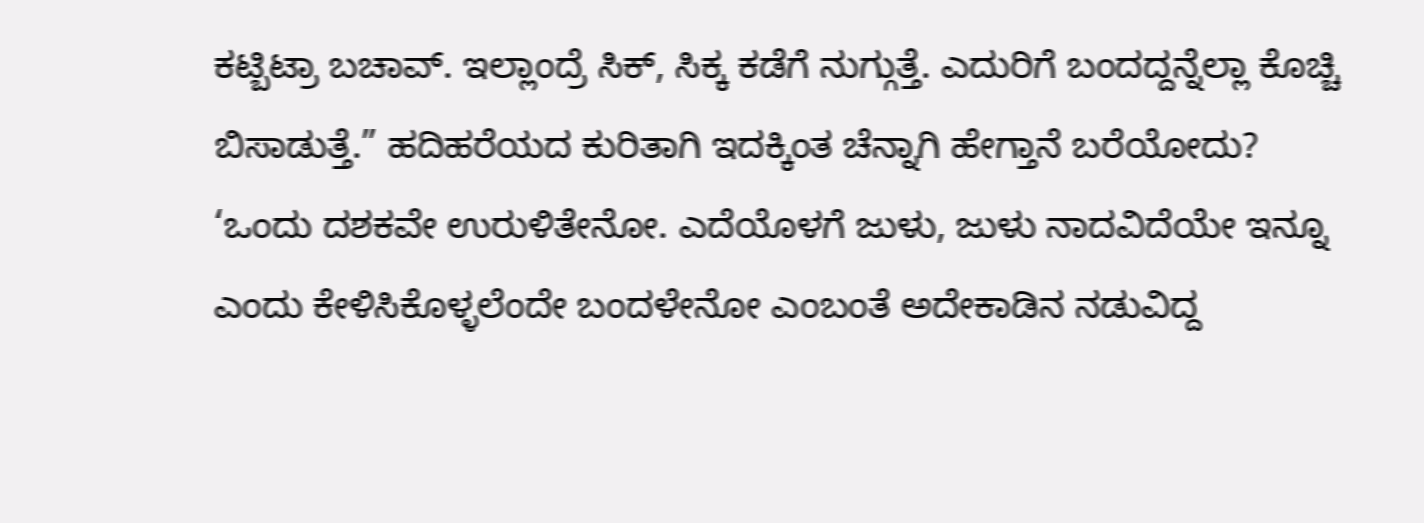ಕಟ್ಬಿಟ್ರಾ ಬಚಾವ್. ಇಲ್ಲಾಂದ್ರೆ ಸಿಕ್, ಸಿಕ್ಕ ಕಡೆಗೆ ನುಗ್ಗುತ್ತೆ. ಎದುರಿಗೆ ಬಂದದ್ದನ್ನೆಲ್ಲಾ ಕೊಚ್ಚಿ ಬಿಸಾಡುತ್ತೆ.” ಹದಿಹರೆಯದ ಕುರಿತಾಗಿ ಇದಕ್ಕಿಂತ ಚೆನ್ನಾಗಿ ಹೇಗ್ತಾನೆ ಬರೆಯೋದು?
‘ಒಂದು ದಶಕವೇ ಉರುಳಿತೇನೋ. ಎದೆಯೊಳಗೆ ಜುಳು, ಜುಳು ನಾದವಿದೆಯೇ ಇನ್ನೂ ಎಂದು ಕೇಳಿಸಿಕೊಳ್ಳಲೆಂದೇ ಬಂದಳೇನೋ ಎಂಬಂತೆ ಅದೇಕಾಡಿನ ನಡುವಿದ್ದ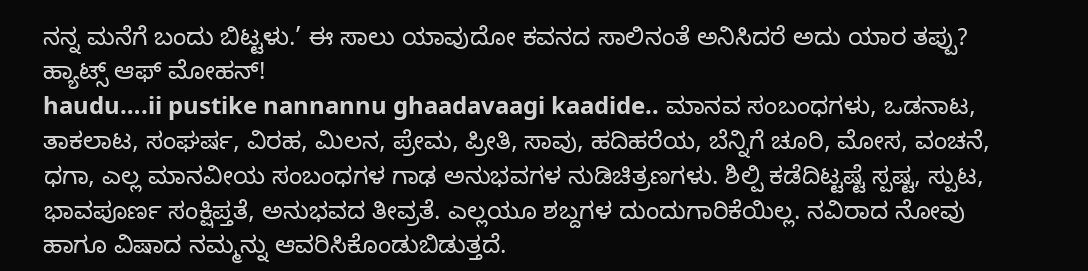ನನ್ನ ಮನೆಗೆ ಬಂದು ಬಿಟ್ಟಳು.’ ಈ ಸಾಲು ಯಾವುದೋ ಕವನದ ಸಾಲಿನಂತೆ ಅನಿಸಿದರೆ ಅದು ಯಾರ ತಪ್ಪು? ಹ್ಯಾಟ್ಸ್ ಆಫ್ ಮೋಹನ್!
haudu….ii pustike nannannu ghaadavaagi kaadide.. ಮಾನವ ಸಂಬಂಧಗಳು, ಒಡನಾಟ, ತಾಕಲಾಟ, ಸಂಘರ್ಷ, ವಿರಹ, ಮಿಲನ, ಪ್ರೇಮ, ಪ್ರೀತಿ, ಸಾವು, ಹದಿಹರೆಯ, ಬೆನ್ನಿಗೆ ಚೂರಿ, ಮೋಸ, ವಂಚನೆ, ಧಗಾ, ಎಲ್ಲ ಮಾನವೀಯ ಸಂಬಂಧಗಳ ಗಾಢ ಅನುಭವಗಳ ನುಡಿಚಿತ್ರಣಗಳು. ಶಿಲ್ಪಿ ಕಡೆದಿಟ್ಟಷ್ಟೆ ಸ್ಪಷ್ಟ, ಸ್ಪುಟ, ಭಾವಪೂರ್ಣ ಸಂಕ್ಷಿಪ್ತತೆ, ಅನುಭವದ ತೀವ್ರತೆ. ಎಲ್ಲಯೂ ಶಬ್ದಗಳ ದುಂದುಗಾರಿಕೆಯಿಲ್ಲ. ನವಿರಾದ ನೋವು ಹಾಗೂ ವಿಷಾದ ನಮ್ಮನ್ನು ಆವರಿಸಿಕೊಂಡುಬಿಡುತ್ತದೆ.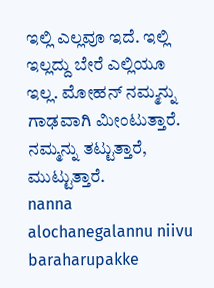ಇಲ್ಲಿ ಎಲ್ಲವೂ ಇದೆ. ಇಲ್ಲಿ ಇಲ್ಲದ್ದು ಬೇರೆ ಎಲ್ಲಿಯೂ ಇಲ್ಲ. ಮೋಹನ್ ನಮ್ಮನ್ನು ಗಾಢವಾಗಿ ಮೀಂಟುತ್ತಾರೆ. ನಮ್ಮನ್ನು ತಟ್ಟುತ್ತಾರೆ, ಮುಟ್ಟುತ್ತಾರೆ.
nanna alochanegalannu niivu baraharupakke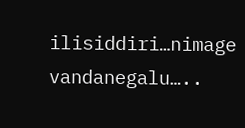ilisiddiri…nimage vandanegalu…..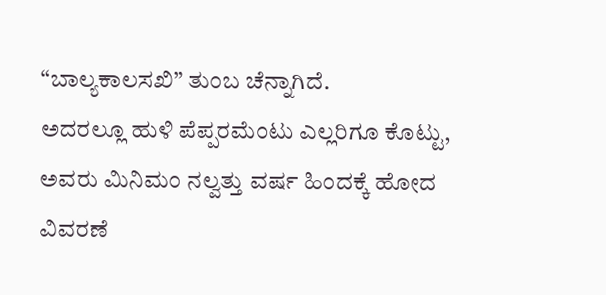“ಬಾಲ್ಯಕಾಲಸಖಿ” ತುಂಬ ಚೆನ್ನಾಗಿದೆ.
ಅದರಲ್ಲೂ ಹುಳಿ ಪೆಪ್ಪರಮೆಂಟು ಎಲ್ಲರಿಗೂ ಕೊಟ್ಟು,
ಅವರು ಮಿನಿಮಂ ನಲ್ವತ್ತು ವರ್ಷ ಹಿಂದಕ್ಕೆ ಹೋದ ವಿವರಣೆ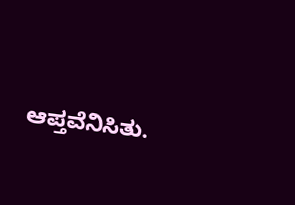ಆಪ್ತವೆನಿಸಿತು.